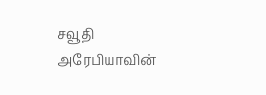சவூதி அரேபியாவின்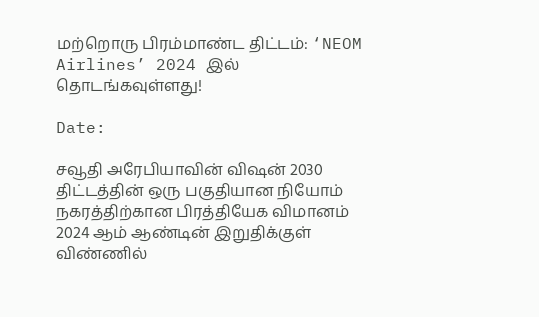மற்றொரு பிரம்மாண்ட திட்டம்: ‘NEOM Airlines’ 2024 இல் தொடங்கவுள்ளது!

Date:

சவூதி அரேபியாவின் விஷன் 2030 திட்டத்தின் ஒரு பகுதியான நியோம் நகரத்திற்கான பிரத்தியேக விமானம் 2024 ஆம் ஆண்டின் இறுதிக்குள் விண்ணில்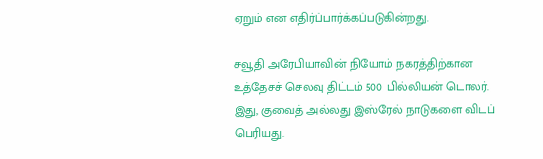ஏறும் என எதிர்ப்பார்க்கப்படுகின்றது.

சவூதி அரேபியாவின் நியோம் நகரத்திற்கான உத்தேசச் செலவு திட்டம் 500 பில்லியன் டொலர். இது, குவைத் அல்லது இஸ்ரேல் நாடுகளை விடப் பெரியது.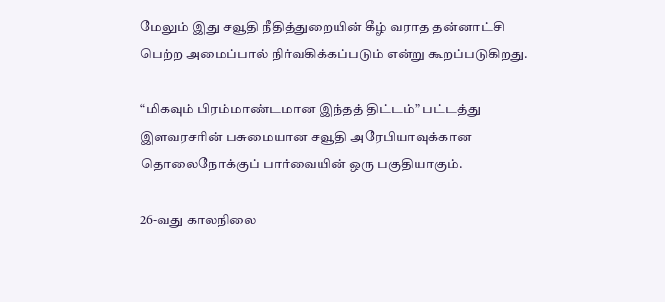மேலும் இது சவூதி நீதித்துறையின் கீழ் வராத தன்னாட்சி பெற்ற அமைப்பால் நிர்வகிக்கப்படும் என்று கூறப்படுகிறது.

“மிகவும் பிரம்மாண்டமான இந்தத் திட்டம்” பட்டத்து இளவரசரின் பசுமையான சவூதி அரேபியாவுக்கான தொலைநோக்குப் பார்வையின் ஒரு பகுதியாகும்.

26-வது காலநிலை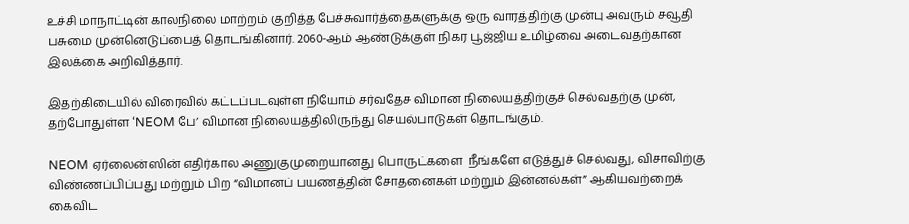உச்சி மாநாட்டின் காலநிலை மாற்றம் குறித்த பேச்சுவார்த்தைகளுக்கு ஒரு வாரத்திற்கு முன்பு அவரும் சவூதி பசுமை முன்னெடுப்பைத் தொடங்கினார். 2060-ஆம் ஆண்டுக்குள் நிகர பூஜ்ஜிய உமிழ்வை அடைவதற்கான இலக்கை அறிவித்தார்.

இதற்கிடையில் விரைவில் கட்டப்படவுள்ள நியோம் சர்வதேச விமான நிலையத்திற்குச் செல்வதற்கு முன், தற்போதுள்ள ‘NEOM பே’ விமான நிலையத்திலிருந்து செயல்பாடுகள் தொடங்கும்.

NEOM ஏர்லைன்ஸின் எதிர்கால அணுகுமுறையானது பொருட்களை  நீங்களே எடுத்துச் செல்வது, விசாவிற்கு விண்ணப்பிப்பது மற்றும் பிற “விமானப் பயணத்தின் சோதனைகள் மற்றும் இன்னல்கள்” ஆகியவற்றைக் கைவிட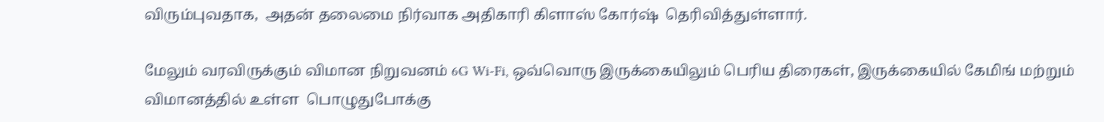விரும்புவதாக,  அதன் தலைமை நிர்வாக அதிகாரி கிளாஸ் கோர்ஷ்  தெரிவித்துள்ளார்.

மேலும் வரவிருக்கும் விமான நிறுவனம் 6G Wi-Fi, ஒவ்வொரு இருக்கையிலும் பெரிய திரைகள், இருக்கையில் கேமிங் மற்றும் விமானத்தில் உள்ள  பொழுதுபோக்கு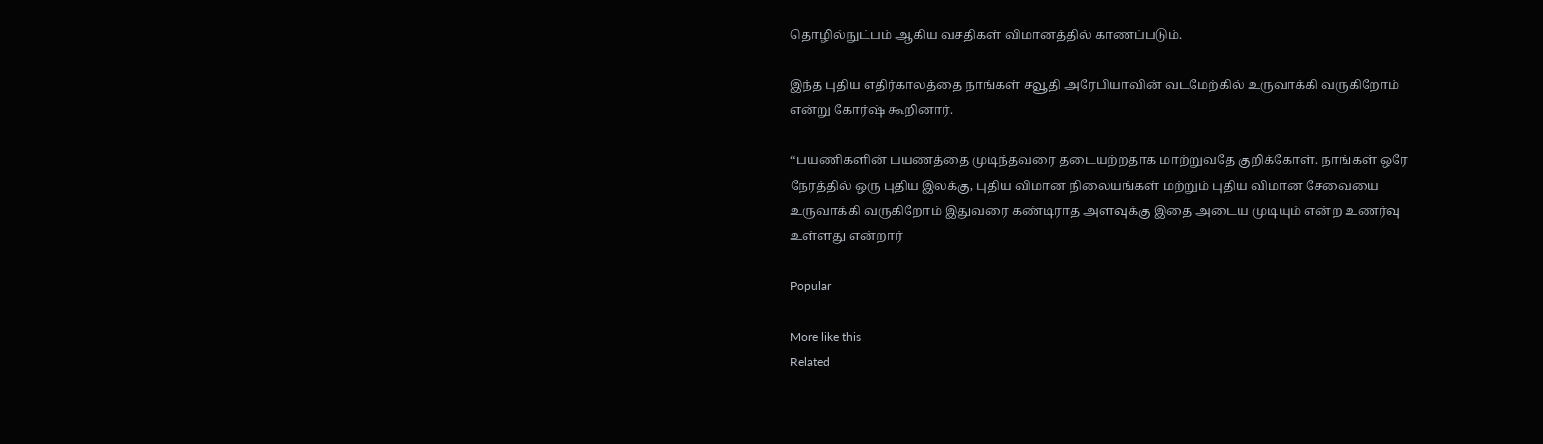தொழில்நுட்பம் ஆகிய வசதிகள் விமானத்தில் காணப்படும்.

இந்த புதிய எதிர்காலத்தை நாங்கள் சவூதி அரேபியாவின் வடமேற்கில் உருவாக்கி வருகிறோம் என்று கோர்ஷ் கூறினார்.

“பயணிகளின் பயணத்தை முடிந்தவரை தடையற்றதாக மாற்றுவதே குறிக்கோள். நாங்கள் ஒரே நேரத்தில் ஒரு புதிய இலக்கு, புதிய விமான நிலையங்கள் மற்றும் புதிய விமான சேவையை உருவாக்கி வருகிறோம் இதுவரை கண்டிராத அளவுக்கு இதை அடைய முடியும் என்ற உணர்வு உள்ளது என்றார்

Popular

More like this
Related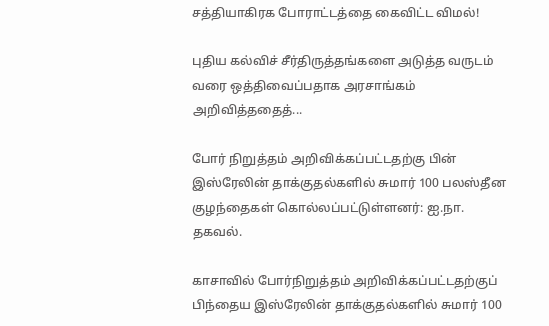சத்தியாகிரக போராட்டத்தை கைவிட்ட விமல்!

புதிய கல்விச் சீர்திருத்தங்களை அடுத்த வருடம் வரை ஒத்திவைப்பதாக அரசாங்கம் அறிவித்ததைத்...

போர் நிறுத்தம் அறிவிக்கப்பட்டதற்கு பின் இஸ்ரேலின் தாக்குதல்களில் சுமார் 100 பலஸ்தீன குழந்தைகள் கொல்லப்பட்டுள்ளனர்: ஐ.நா. தகவல்.

காசாவில் போர்நிறுத்தம் அறிவிக்கப்பட்டதற்குப் பிந்தைய இஸ்ரேலின் தாக்குதல்களில் சுமார் 100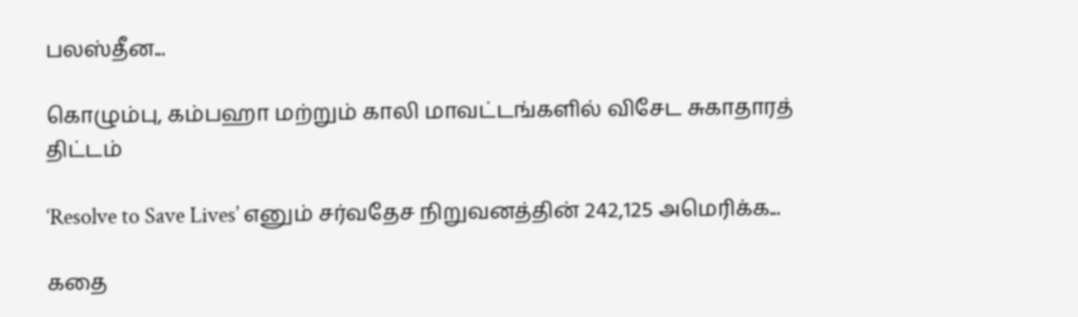பலஸ்தீன...

கொழும்பு, கம்பஹா மற்றும் காலி மாவட்டங்களில் விசேட சுகாதாரத் திட்டம்

‘Resolve to Save Lives’ எனும் சர்வதேச நிறுவனத்தின் 242,125 அமெரிக்க...

கதை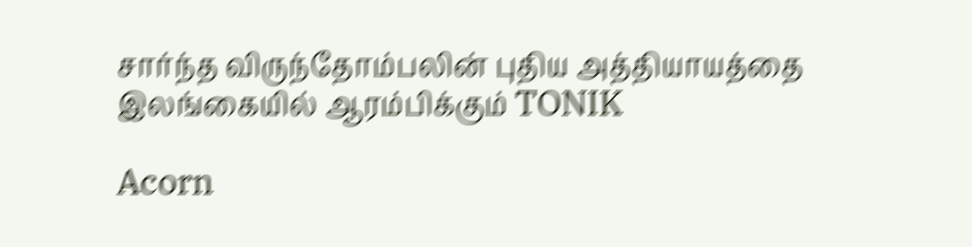சார்ந்த விருந்தோம்பலின் புதிய அத்தியாயத்தை இலங்கையில் ஆரம்பிக்கும் TONIK

Acorn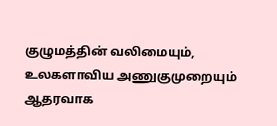குழுமத்தின் வலிமையும், உலகளாவிய அணுகுமுறையும் ஆதரவாக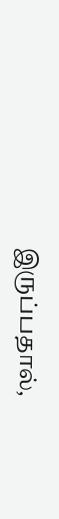இருப்பதால்,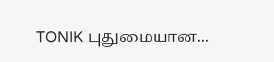TONIK புதுமையான...